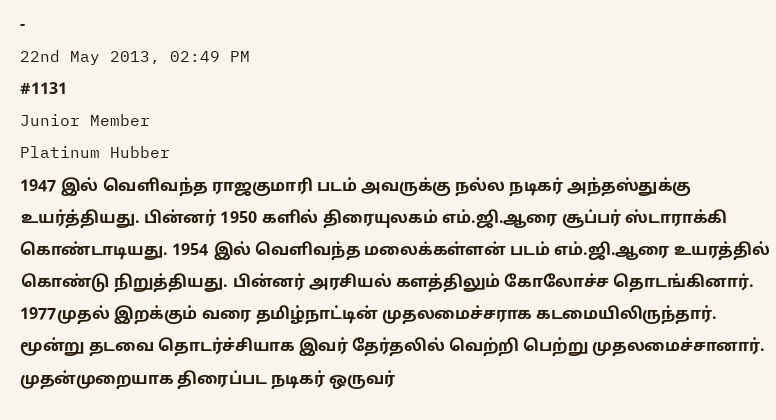-
22nd May 2013, 02:49 PM
#1131
Junior Member
Platinum Hubber
1947 இல் வெளிவந்த ராஜகுமாரி படம் அவருக்கு நல்ல நடிகர் அந்தஸ்துக்கு உயர்த்தியது. பின்னர் 1950 களில் திரையுலகம் எம்.ஜி.ஆரை சூப்பர் ஸ்டாராக்கி கொண்டாடியது. 1954 இல் வெளிவந்த மலைக்கள்ளன் படம் எம்.ஜி.ஆரை உயரத்தில் கொண்டு நிறுத்தியது. பின்னர் அரசியல் களத்திலும் கோலோச்ச தொடங்கினார். 1977முதல் இறக்கும் வரை தமிழ்நாட்டின் முதலமைச்சராக கடமையிலிருந்தார். மூன்று தடவை தொடர்ச்சியாக இவர் தேர்தலில் வெற்றி பெற்று முதலமைச்சானார்.
முதன்முறையாக திரைப்பட நடிகர் ஒருவர்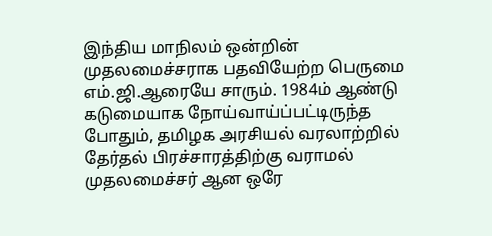இந்திய மாநிலம் ஒன்றின் முதலமைச்சராக பதவியேற்ற பெருமை எம்.ஜி.ஆரையே சாரும். 1984ம் ஆண்டு கடுமையாக நோய்வாய்ப்பட்டிருந்த போதும், தமிழக அரசியல் வரலாற்றில் தேர்தல் பிரச்சாரத்திற்கு வராமல் முதலமைச்சர் ஆன ஒரே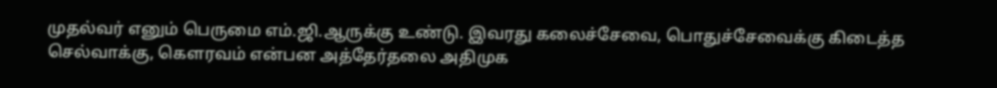முதல்வர் எனும் பெருமை எம்.ஜி.ஆருக்கு உண்டு. இவரது கலைச்சேவை, பொதுச்சேவைக்கு கிடைத்த செல்வாக்கு, கௌரவம் என்பன அத்தேர்தலை அதிமுக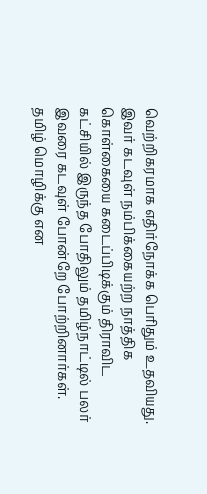வெற்றிகரமாக எதிர்நோக்க பெரிதும் உதவியது.
இவர் கடவுள் நம்பிக்கையற்ற நாத்திக கொள்கையை கடைப்பிடிக்கும் திராவிட கட்சியில் இருந்த போதிலும் தமிழ்நாட்டில் பலர் இவரை கடவுள் போன்றே போற்றினார்கள். தமிழ் மொழிக்கு என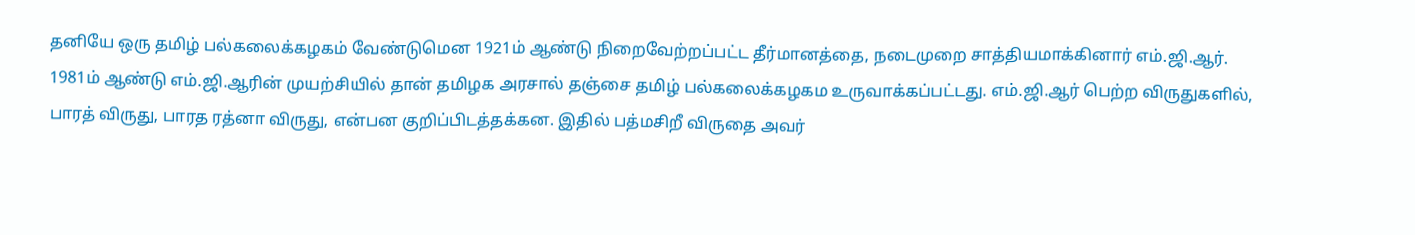தனியே ஒரு தமிழ் பல்கலைக்கழகம் வேண்டுமென 1921ம் ஆண்டு நிறைவேற்றப்பட்ட தீர்மானத்தை, நடைமுறை சாத்தியமாக்கினார் எம்.ஜி.ஆர்.
1981ம் ஆண்டு எம்.ஜி.ஆரின் முயற்சியில் தான் தமிழக அரசால் தஞ்சை தமிழ் பல்கலைக்கழகம உருவாக்கப்பட்டது. எம்.ஜி.ஆர் பெற்ற விருதுகளில், பாரத் விருது, பாரத ரத்னா விருது, என்பன குறிப்பிடத்தக்கன. இதில் பத்மசிறீ விருதை அவர்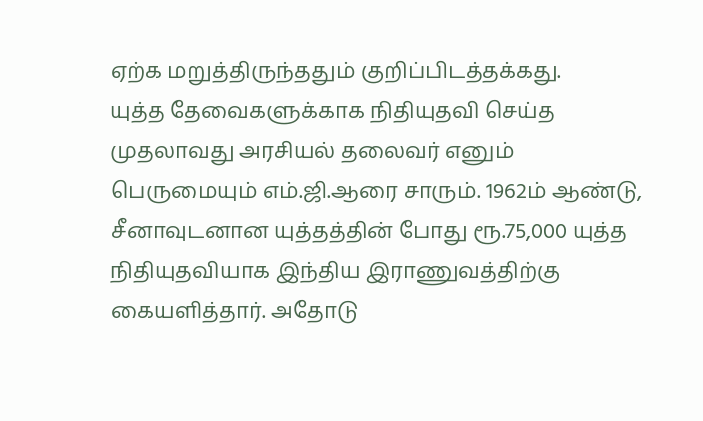ஏற்க மறுத்திருந்ததும் குறிப்பிடத்தக்கது.
யுத்த தேவைகளுக்காக நிதியுதவி செய்த முதலாவது அரசியல் தலைவர் எனும் பெருமையும் எம்.ஜி.ஆரை சாரும். 1962ம் ஆண்டு, சீனாவுடனான யுத்தத்தின் போது ரூ.75,000 யுத்த நிதியுதவியாக இந்திய இராணுவத்திற்கு கையளித்தார். அதோடு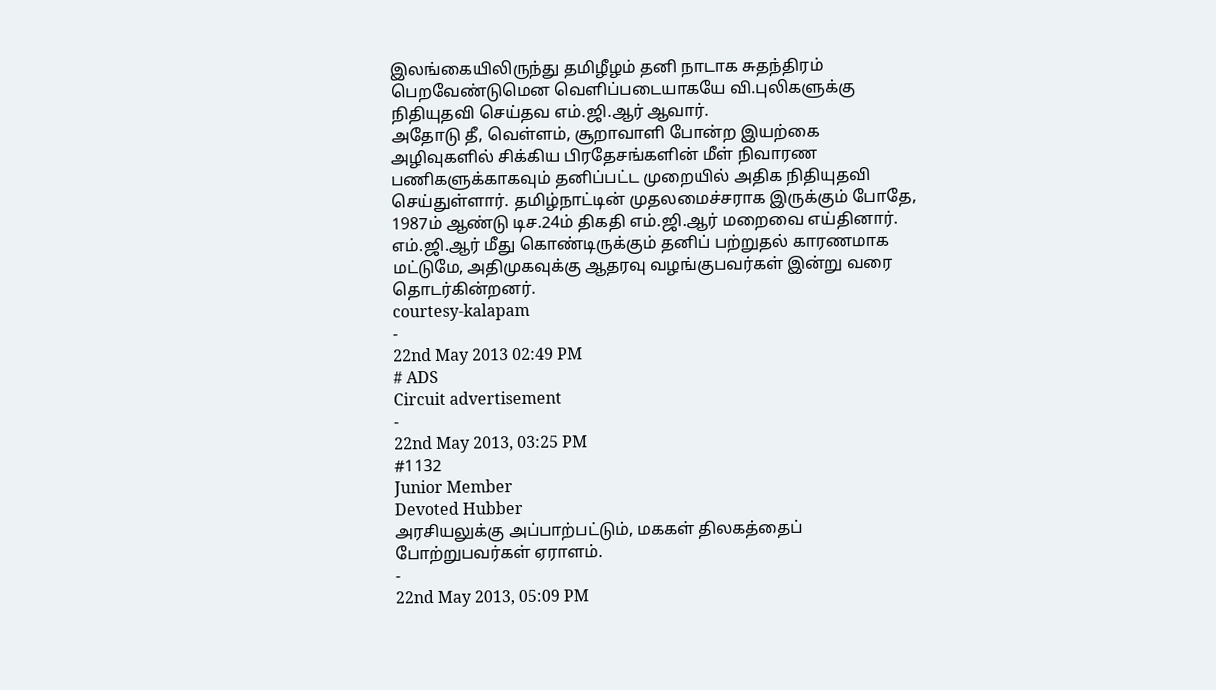இலங்கையிலிருந்து தமிழீழம் தனி நாடாக சுதந்திரம் பெறவேண்டுமென வெளிப்படையாகயே வி.புலிகளுக்கு நிதியுதவி செய்தவ எம்.ஜி.ஆர் ஆவார்.
அதோடு தீ, வெள்ளம், சூறாவாளி போன்ற இயற்கை அழிவுகளில் சிக்கிய பிரதேசங்களின் மீள் நிவாரண பணிகளுக்காகவும் தனிப்பட்ட முறையில் அதிக நிதியுதவி செய்துள்ளார். தமிழ்நாட்டின் முதலமைச்சராக இருக்கும் போதே, 1987ம் ஆண்டு டிச.24ம் திகதி எம்.ஜி.ஆர் மறைவை எய்தினார். எம்.ஜி.ஆர் மீது கொண்டிருக்கும் தனிப் பற்றுதல் காரணமாக மட்டுமே, அதிமுகவுக்கு ஆதரவு வழங்குபவர்கள் இன்று வரை தொடர்கின்றனர்.
courtesy-kalapam
-
22nd May 2013 02:49 PM
# ADS
Circuit advertisement
-
22nd May 2013, 03:25 PM
#1132
Junior Member
Devoted Hubber
அரசியலுக்கு அப்பாற்பட்டும், மககள் திலகத்தைப் போற்றுபவர்கள் ஏராளம்.
-
22nd May 2013, 05:09 PM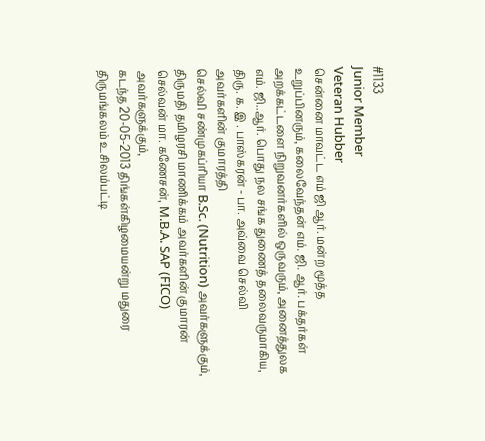#1133
Junior Member
Veteran Hubber
சென்னை மாவட்ட எம் ஜி ஆர். மன்ற மூத்த உறுப்பினரும், கலைவேந்தன் எம். ஜி. ஆர். பக்தர்கள் அறக்கட்டளை நிறுவனர்களில் ஒருவரும், அனைத்துலக எம். ஜி..ஆர். பொது நல சங்க துணைத் தலைவருமாகிய, திரு. க. இ . பாஸ்கரன் - பா. அவ்வை செல்வி அவர்களின் குமாரத்தி
செல்வி சண்முகப்ரியா B.Sc. (Nutrition) அவர்களுக்கும்,
திருமதி தமிழரசி மாணிக்கம் அவர்களின் குமாரன்
செல்வன் மா. கணேசன், M.B.A. SAP (FICO) அவர்களுக்கும்,
கடந்த 20-05-2013 திங்கள்கிழமையன்று மதுரை திருமங்கலம் உசிலம்பட்டி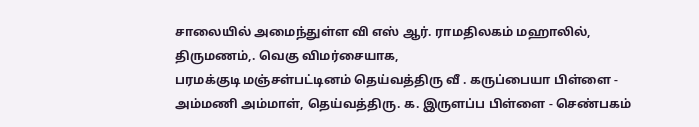சாலையில் அமைந்துள்ள வி எஸ் ஆர். ராமதிலகம் மஹாலில், திருமணம்,. வெகு விமர்சையாக,
பரமக்குடி மஞ்சள்பட்டினம் தெய்வத்திரு வீ . கருப்பையா பிள்ளை - அம்மணி அம்மாள், தெய்வத்திரு. க. இருளப்ப பிள்ளை - செண்பகம்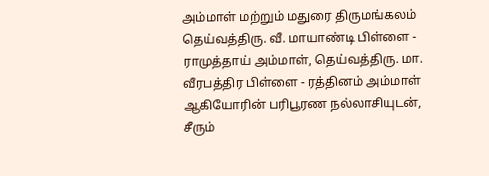அம்மாள் மற்றும் மதுரை திருமங்கலம் தெய்வத்திரு. வீ. மாயாண்டி பிள்ளை - ராமுத்தாய் அம்மாள், தெய்வத்திரு. மா. வீரபத்திர பிள்ளை - ரத்தினம் அம்மாள்
ஆகியோரின் பரிபூரண நல்லாசியுடன், சீரும்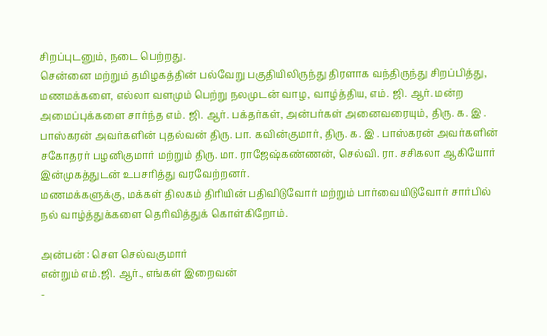சிறப்புடனும், நடை பெற்றது.
சென்னை மற்றும் தமிழகத்தின் பல்வேறு பகுதியிலிருந்து திரளாக வந்திருந்து சிறப்பித்து, மணமக்களை, எல்லா வளமும் பெற்று நலமுடன் வாழ, வாழ்த்திய, எம். ஜி. ஆர். மன்ற அமைப்புக்களை சார்ந்த எம். ஜி. ஆர். பக்தர்கள், அன்பர்கள் அனைவரையும், திரு. க. இ . பாஸ்கரன் அவர்களின் புதல்வன் திரு. பா. கவின்குமார், திரு. க. இ . பாஸ்கரன் அவர்களின் சகோதரர் பழனிகுமார் மற்றும் திரு. மா. ராஜேஷ்கண்ணன், செல்வி. ரா. சசிகலா ஆகியோர் இன்முகத்துடன் உபசரித்து வரவேற்றனர்.
மணமக்களுக்கு, மக்கள் திலகம் திரியின் பதிவிடுவோர் மற்றும் பார்வையிடுவோர் சார்பில் நல் வாழ்த்துக்களை தெரிவித்துக் கொள்கிறோம்.

அன்பன் : சௌ செல்வகுமார்
என்றும் எம்.ஜி. ஆர்., எங்கள் இறைவன்
-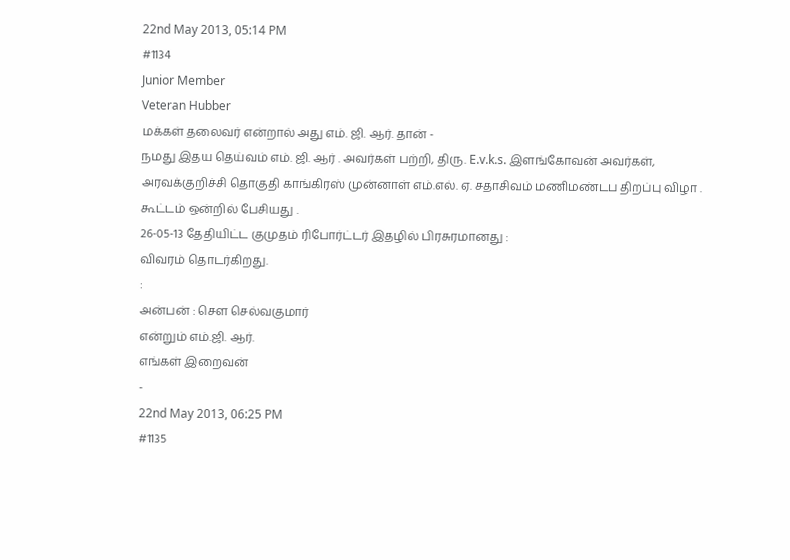22nd May 2013, 05:14 PM
#1134
Junior Member
Veteran Hubber
மக்கள் தலைவர் என்றால் அது எம். ஜி. ஆர். தான் -
நமது இதய தெய்வம் எம். ஜி. ஆர் . அவர்கள் பற்றி, திரு. E.v.k.s. இளங்கோவன் அவர்கள், அரவக்குறிச்சி தொகுதி காங்கிரஸ் முன்னாள் எம்.எல். ஏ. சதாசிவம் மணிமண்டப திறப்பு விழா . கூட்டம் ஒன்றில் பேசியது .
26-05-13 தேதியிட்ட குமுதம் ரிபோர்ட்டர் இதழில் பிரசுரமானது :
விவரம் தொடர்கிறது.
:
அன்பன் : சௌ செல்வகுமார்
என்றும் எம்.ஜி. ஆர்.
எங்கள் இறைவன்
-
22nd May 2013, 06:25 PM
#1135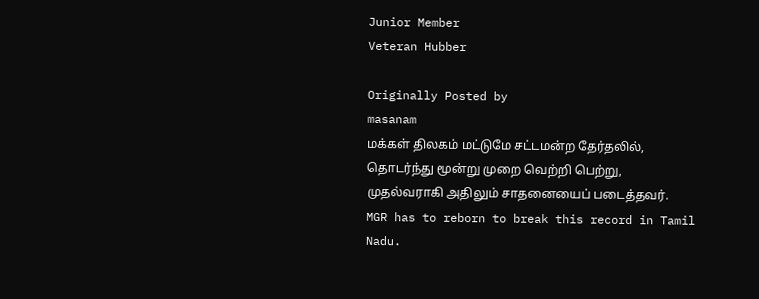Junior Member
Veteran Hubber

Originally Posted by
masanam
மக்கள் திலகம் மட்டுமே சட்டமன்ற தேர்தலில், தொடர்ந்து மூன்று முறை வெற்றி பெற்று, முதல்வராகி அதிலும் சாதனையைப் படைத்தவர்.
MGR has to reborn to break this record in Tamil Nadu.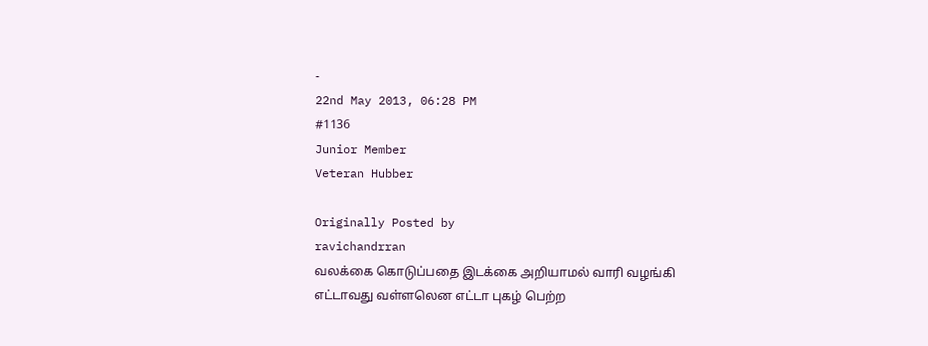-
22nd May 2013, 06:28 PM
#1136
Junior Member
Veteran Hubber

Originally Posted by
ravichandrran
வலக்கை கொடுப்பதை இடக்கை அறியாமல் வாரி வழங்கி
எட்டாவது வள்ளலென எட்டா புகழ் பெற்ற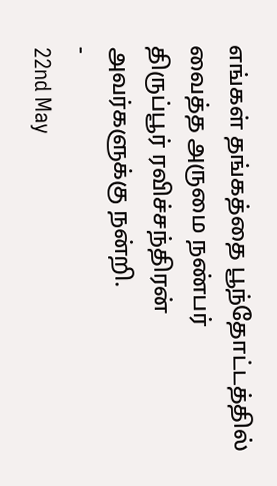எங்கள் தங்கத்தை பூந்தோட்டத்தில் வைத்த அருமை நண்பர்
திருப்பூர் ரவிச்சந்திரன் அவர்களுக்கு நன்றி.
-
22nd May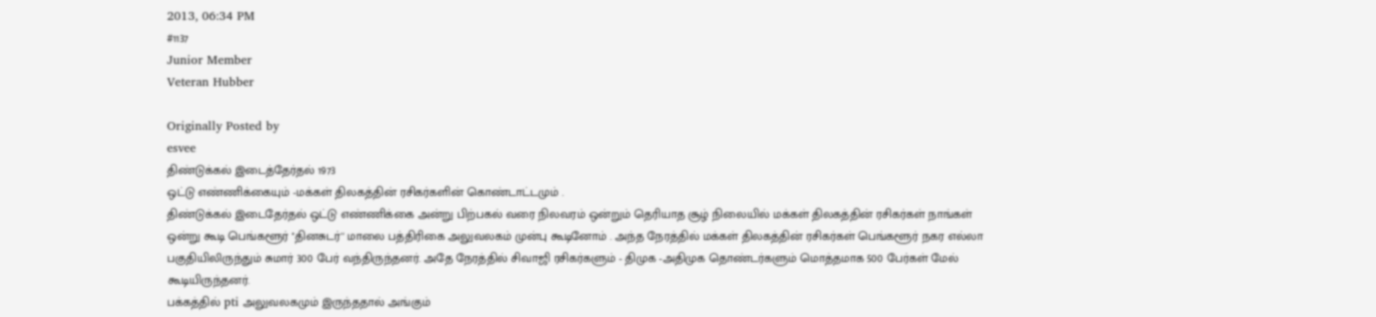2013, 06:34 PM
#1137
Junior Member
Veteran Hubber

Originally Posted by
esvee
திண்டுக்கல் இடைத்தேர்தல் 1973
ஒட்டு எண்ணிக்கையும் -மக்கள் திலகத்தின் ரசிகர்களின் கொண்டாட்டமும் .
திண்டுக்கல் இடைதேர்தல் ஒட்டு எண்ணிக்கை அன்று பிற்பகல் வரை நிலவரம் ஒன்றும் தெரியாத சூழ் நிலையில் மக்கள் திலகத்தின் ரசிகர்கள் நாங்கள் ஒன்று கூடி பெங்களூர் ''தினசுடர்'' மாலை பத்திரிகை அலுவலகம் முன்பு கூடினோம் . அந்த நேரத்தில் மக்கள் திலகத்தின் ரசிகர்கள் பெங்களூர் நகர எல்லா பகுதியிலிருந்தும் சுமார் 300 பேர் வந்திருந்தனர். அதே நேரத்தில் சிவாஜி ரசிகர்களும் - திமுக -அதிமுக தொண்டர்களும் மொத்தமாக 500 பேர்கள் மேல் கூடியிருந்தனர்.
பக்கத்தில் pti அலுவலகமும் இருந்ததால் அங்கும்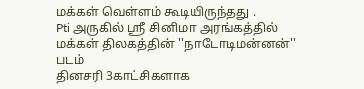மக்கள் வெள்ளம் கூடியிருந்தது .
Pti அருகில் ஸ்ரீ சினிமா அரங்கத்தில் மக்கள் திலகத்தின் ''நாடோடிமன்னன்'' படம்
தினசரி 3காட்சிகளாக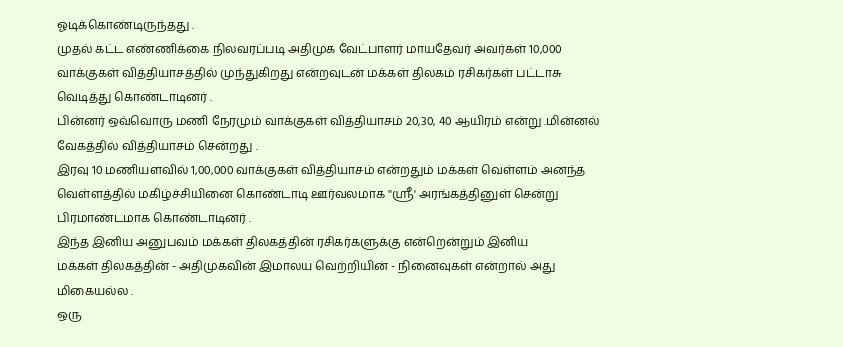ஓடிக்கொண்டிருந்தது .
முதல் கட்ட எண்ணிக்கை நிலவரப்படி அதிமுக வேட்பாளர் மாயதேவர் அவர்கள் 10,000 வாக்குகள் வித்தியாசத்தில் முந்துகிறது என்றவுடன் மக்கள் திலகம் ரசிகர்கள் பட்டாசு வெடித்து கொண்டாடினர் .
பின்னர் ஒவ்வொரு மணி நேரமும் வாக்குகள் வித்தியாசம் 20,30, 40 ஆயிரம் என்று .மின்னல் வேகத்தில் வித்தியாசம் சென்றது .
இரவு 10 மணியளவில் 1,00,000 வாக்குகள் வித்தியாசம் என்றதும் மக்கள் வெள்ளம் அனந்த வெள்ளத்தில் மகிழ்ச்சியினை கொண்டாடி ஊர்வலமாக ''ஸ்ரீ' அரங்கத்தினுள் சென்று பிரமாண்டமாக கொண்டாடினர் .
இந்த இனிய அனுபவம் மக்கள் திலகத்தின் ரசிகர்களுக்கு என்றென்றும் இனிய
மக்கள் திலகத்தின் - அதிமுகவின் இமாலய வெற்றியின் - நினைவுகள் என்றால் அது மிகையல்ல .
ஒரு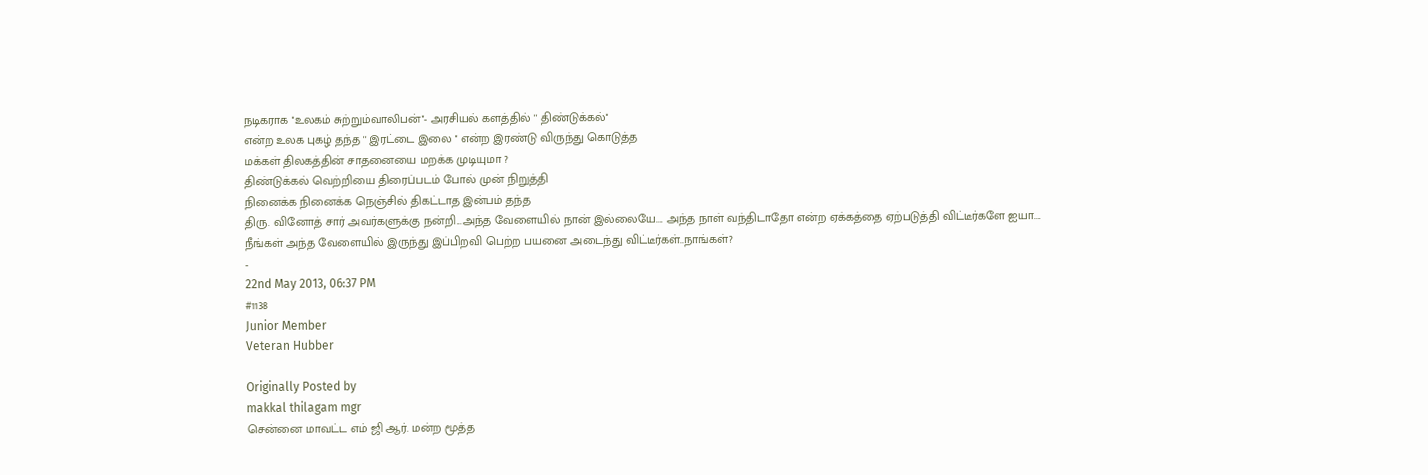நடிகராக ''உலகம் சுற்றும்வாலிபன்''- அரசியல் களத்தில் '' திண்டுக்கல்''
என்ற உலக புகழ் தந்த '' இரட்டை இலை '' என்ற இரண்டு விருந்து கொடுத்த
மக்கள் திலகத்தின் சாதனையை மறக்க முடியுமா ?
திண்டுக்கல் வெற்றியை திரைப்படம் போல் முன் நிறுத்தி
நினைக்க நினைக்க நெஞ்சில் திகட்டாத இன்பம் தந்த
திரு. வினோத் சார் அவர்களுக்கு நன்றி...அந்த வேளையில் நான் இல்லையே.... அந்த நாள் வந்திடாதோ என்ற ஏக்கத்தை ஏற்படுத்தி விட்டீர்களே ஐயா....
நீங்கள் அந்த வேளையில் இருந்து இப்பிறவி பெற்ற பயனை அடைந்து விட்டீர்கள்..நாங்கள்?
-
22nd May 2013, 06:37 PM
#1138
Junior Member
Veteran Hubber

Originally Posted by
makkal thilagam mgr
சென்னை மாவட்ட எம் ஜி ஆர். மன்ற மூத்த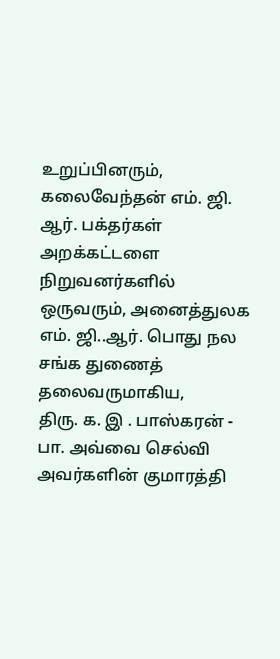உறுப்பினரும், கலைவேந்தன் எம். ஜி. ஆர். பக்தர்கள் அறக்கட்டளை நிறுவனர்களில் ஒருவரும், அனைத்துலக எம். ஜி..ஆர். பொது நல சங்க துணைத் தலைவருமாகிய,
திரு. க. இ . பாஸ்கரன் - பா. அவ்வை செல்வி அவர்களின் குமாரத்தி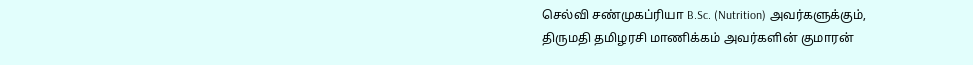செல்வி சண்முகப்ரியா B.Sc. (Nutrition) அவர்களுக்கும்,
திருமதி தமிழரசி மாணிக்கம் அவர்களின் குமாரன்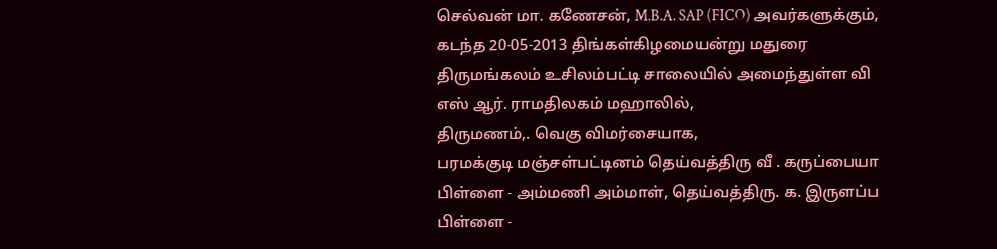செல்வன் மா. கணேசன், M.B.A. SAP (FICO) அவர்களுக்கும்,
கடந்த 20-05-2013 திங்கள்கிழமையன்று மதுரை திருமங்கலம் உசிலம்பட்டி சாலையில் அமைந்துள்ள வி எஸ் ஆர். ராமதிலகம் மஹாலில்,
திருமணம்,. வெகு விமர்சையாக,
பரமக்குடி மஞ்சள்பட்டினம் தெய்வத்திரு வீ . கருப்பையா பிள்ளை - அம்மணி அம்மாள், தெய்வத்திரு. க. இருளப்ப பிள்ளை -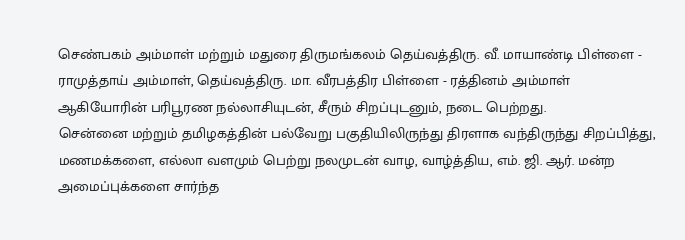செண்பகம் அம்மாள் மற்றும் மதுரை திருமங்கலம் தெய்வத்திரு. வீ. மாயாண்டி பிள்ளை - ராமுத்தாய் அம்மாள், தெய்வத்திரு. மா. வீரபத்திர பிள்ளை - ரத்தினம் அம்மாள்
ஆகியோரின் பரிபூரண நல்லாசியுடன், சீரும் சிறப்புடனும், நடை பெற்றது.
சென்னை மற்றும் தமிழகத்தின் பல்வேறு பகுதியிலிருந்து திரளாக வந்திருந்து சிறப்பித்து, மணமக்களை, எல்லா வளமும் பெற்று நலமுடன் வாழ, வாழ்த்திய, எம். ஜி. ஆர். மன்ற அமைப்புக்களை சார்ந்த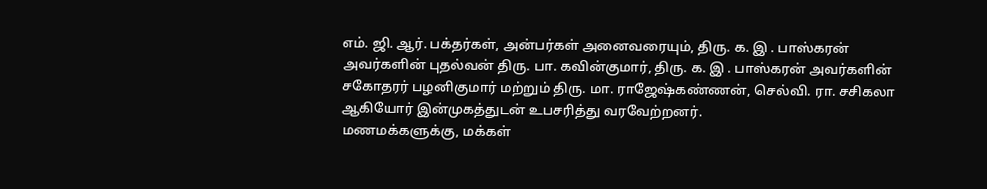எம். ஜி. ஆர். பக்தர்கள், அன்பர்கள் அனைவரையும், திரு. க. இ . பாஸ்கரன் அவர்களின் புதல்வன் திரு. பா. கவின்குமார், திரு. க. இ . பாஸ்கரன் அவர்களின் சகோதரர் பழனிகுமார் மற்றும் திரு. மா. ராஜேஷ்கண்ணன், செல்வி. ரா. சசிகலா ஆகியோர் இன்முகத்துடன் உபசரித்து வரவேற்றனர்.
மணமக்களுக்கு, மக்கள்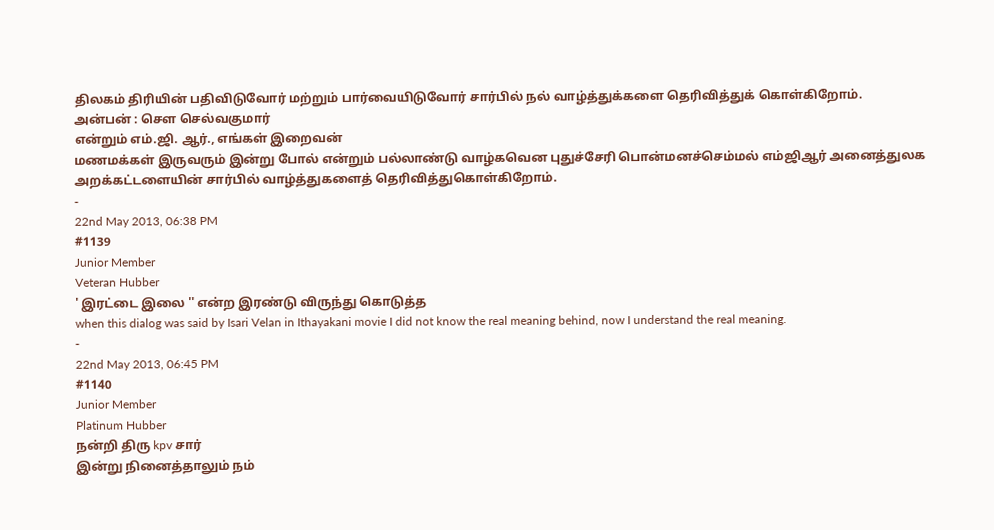திலகம் திரியின் பதிவிடுவோர் மற்றும் பார்வையிடுவோர் சார்பில் நல் வாழ்த்துக்களை தெரிவித்துக் கொள்கிறோம்.
அன்பன் : சௌ செல்வகுமார்
என்றும் எம்.ஜி. ஆர்., எங்கள் இறைவன்
மணமக்கள் இருவரும் இன்று போல் என்றும் பல்லாண்டு வாழ்கவென புதுச்சேரி பொன்மனச்செம்மல் எம்ஜிஆர் அனைத்துலக அறக்கட்டளையின் சார்பில் வாழ்த்துகளைத் தெரிவித்துகொள்கிறோம்.
-
22nd May 2013, 06:38 PM
#1139
Junior Member
Veteran Hubber
' இரட்டை இலை '' என்ற இரண்டு விருந்து கொடுத்த
when this dialog was said by Isari Velan in Ithayakani movie I did not know the real meaning behind, now I understand the real meaning.
-
22nd May 2013, 06:45 PM
#1140
Junior Member
Platinum Hubber
நன்றி திரு kpv சார்
இன்று நினைத்தாலும் நம்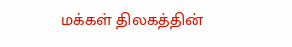மக்கள் திலகத்தின்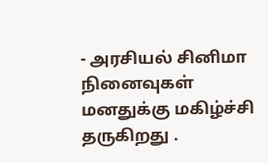- அரசியல் சினிமா நினைவுகள் மனதுக்கு மகிழ்ச்சி தருகிறது .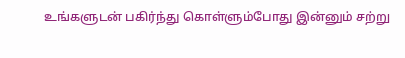உங்களுடன் பகிர்ந்து கொள்ளும்போது இன்னும் சற்று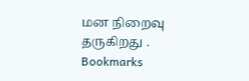மன நிறைவு தருகிறது .
Bookmarks